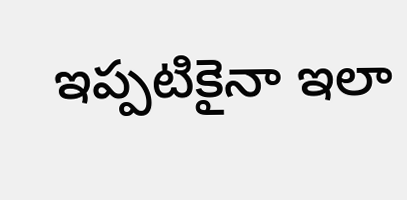ఇప్పటికైనా ఇలా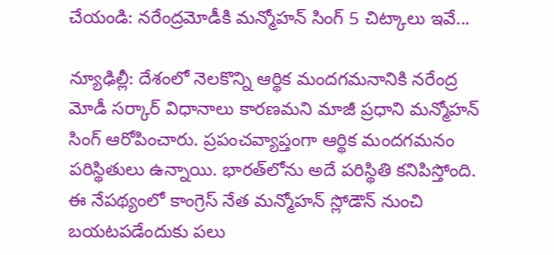చేయండి: నరేంద్రమోడీకి మన్మోహన్ సింగ్ 5 చిట్కాలు ఇవే...

న్యూఢిల్లీ: దేశంలో నెలకొన్ని ఆర్థిక మందగమనానికి నరేంద్ర మోడీ సర్కార్ విధానాలు కారణమని మాజీ ప్రధాని మన్మోహన్ సింగ్ ఆరోపించారు. ప్రపంచవ్యాప్తంగా ఆర్థిక మందగమనం పరిస్థితులు ఉన్నాయి. భారత్‌లోను అదే పరిస్థితి కనిపిస్తోంది. ఈ నేపథ్యంలో కాంగ్రెస్ నేత మన్మోహన్ స్లోడౌన్ నుంచి బయటపడేందుకు పలు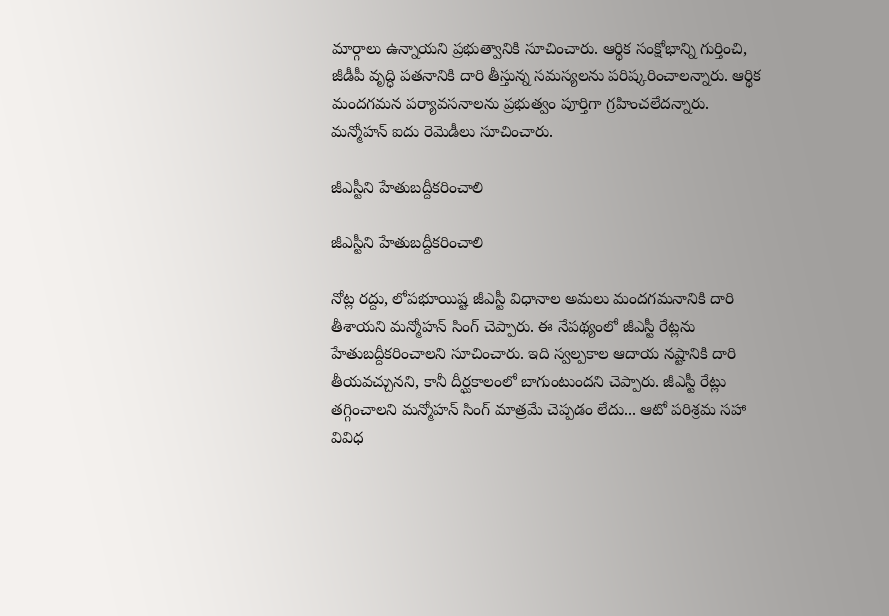మార్గాలు ఉన్నాయని ప్రభుత్వానికి సూచించారు. ఆర్థిక సంక్షోభాన్ని గుర్తించి, జీడీపీ వృద్ధి పతనానికి దారి తీస్తున్న సమస్యలను పరిష్కరించాలన్నారు. ఆర్థిక మందగమన పర్యావసనాలను ప్రభుత్వం పూర్తిగా గ్రహించలేదన్నారు. మన్మోహన్ ఐదు రెమెడీలు సూచించారు.

జీఎస్టీని హేతుబద్దీకరించాలి

జీఎస్టీని హేతుబద్దీకరించాలి

నోట్ల రద్దు, లోపభూయిష్ట జీఎస్టీ విధానాల అమలు మందగమనానికి దారి తీశాయని మన్మోహన్ సింగ్ చెప్పారు. ఈ నేపథ్యంలో జీఎస్టీ రేట్లను హేతుబద్దీకరించాలని సూచించారు. ఇది స్వల్పకాల ఆదాయ నష్టానికి దారి తీయవచ్చునని, కానీ దీర్ఘకాలంలో బాగుంటుందని చెప్పారు. జీఎస్టీ రేట్లు తగ్గించాలని మన్మోహన్ సింగ్ మాత్రమే చెప్పడం లేదు... ఆటో పరిశ్రమ సహా వివిధ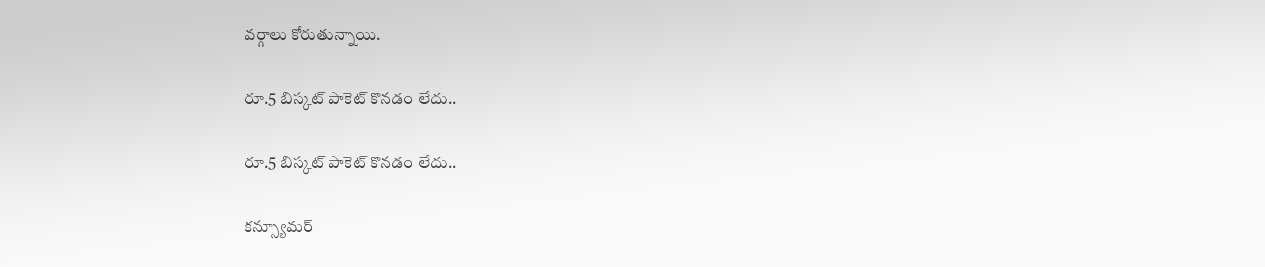వర్గాలు కోరుతున్నాయి.

రూ.5 బిస్కట్ పాకెట్ కొనడం లేదు..

రూ.5 బిస్కట్ పాకెట్ కొనడం లేదు..

కన్స్యూమర్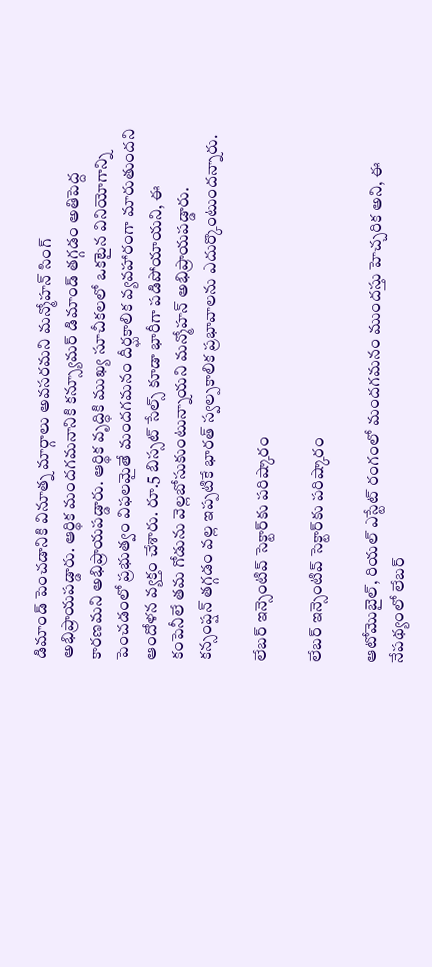డిమాండ్ పెంచడానికి వినూత్న మార్గాలు అవసరమని మన్మోహన్ సింగ్ అభిప్రాయపడ్డారు. ఆర్థిక మందగమనానికి కన్స్యూమర్ డిమాండ్ తగ్గడం అతిపెద్ద కారణమని అభిప్రాయపడ్డారు. ఆర్థిక వృద్ధికి ముఖ్య సూచీకలలో ఒకటైన వినియోగాన్ని పెంచడంలో ప్రభుత్వం విఫలమైతే మందగమనం దీర్ఘకాలిక వ్యవహారంగా మారుతుందని ఆందోళన వ్యక్తం చేశారు. రూ.5 బిస్సట్ సేల్స్ కూడా భారీగా పడిపోయాయని, ఈ కంపెనీలే తమ గోడును వెల్లబోసుకుంటున్నాయని మన్మోహన్ అభిప్రాయపడ్డారు. కన్సంప్షన్ తగ్గడం వల్ల ఇప్పటికే భారత్ స్వల్పకాలిక ప్రభావాలను ఎదుర్కొంటుందన్నారు.

లేబర్ ఇన్సెంటివ్ సెక్టార్‌కు పరిష్కారం

లేబర్ ఇన్సెంటివ్ సెక్టార్‌కు పరిష్కారం

ఆటోమొబైల్, రియల్ ఎస్టేట్ రంగంలో మందగమనం ముందస్తు హెచ్చరిక అని, ఈ నేపథ్యంలో లేబర్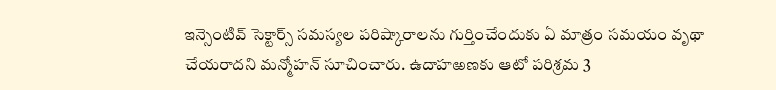ఇన్సెంటివ్ సెక్టార్స్ సమస్యల పరిష్కారాలను గుర్తించేందుకు ఏ మాత్రం సమయం వృథా చేయరాదని మన్మోహన్ సూచించారు. ఉదాహఱణకు ఆటో పరిశ్రమ 3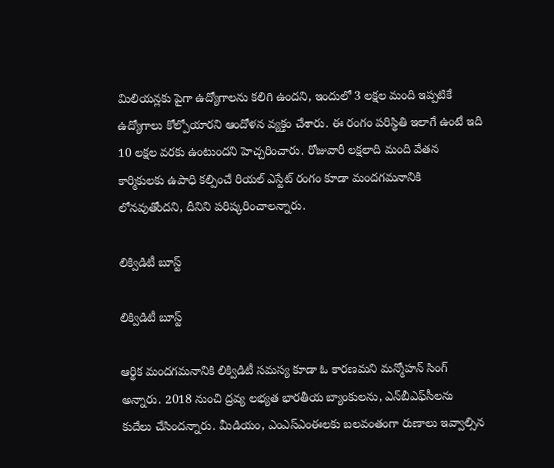మిలియన్లకు పైగా ఉద్యోగాలను కలిగి ఉందని, ఇందులో 3 లక్షల మంది ఇప్పటికే ఉద్యోగాలు కోల్పోయారని ఆందోళన వ్యక్తం చేశారు. ఈ రంగం పరిస్థితి ఇలాగే ఉంటే ఇది 10 లక్షల వరకు ఉంటుందని హెచ్చరించారు. రోజువారీ లక్షలాది మంది వేతన కార్మికులకు ఉపాధి కల్పించే రియల్ ఎస్టేట్ రంగం కూడా మందగమనానికి లోనవుతోందని, దీనిని పరిష్కరించాలన్నారు.

లిక్విడిటీ బూస్ట్

లిక్విడిటీ బూస్ట్

ఆర్థిక మందగమనానికి లిక్విడిటీ సమస్య కూడా ఓ కారణమని మన్మోహన్ సింగ్ అన్నారు. 2018 నుంచి ద్రవ్య లభ్యత భారతీయ బ్యాంకులను, ఎన్‌బీఎఫ్‌సీలను కుదేలు చేసిందన్నారు. మీడియం, ఎంఎస్ఎంఈలకు బలవంతంగా రుణాలు ఇవ్వాల్సిన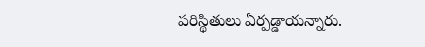పరిస్థితులు ఏర్పడ్డాయన్నారు.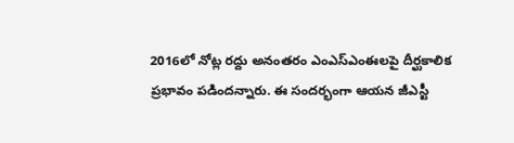2016లో నోట్ల రద్దు అనంతరం ఎంఎస్ఎంఈలపై దీర్ఘకాలిక ప్రభావం పడిందన్నారు. ఈ సందర్భంగా ఆయన జీఎస్టీ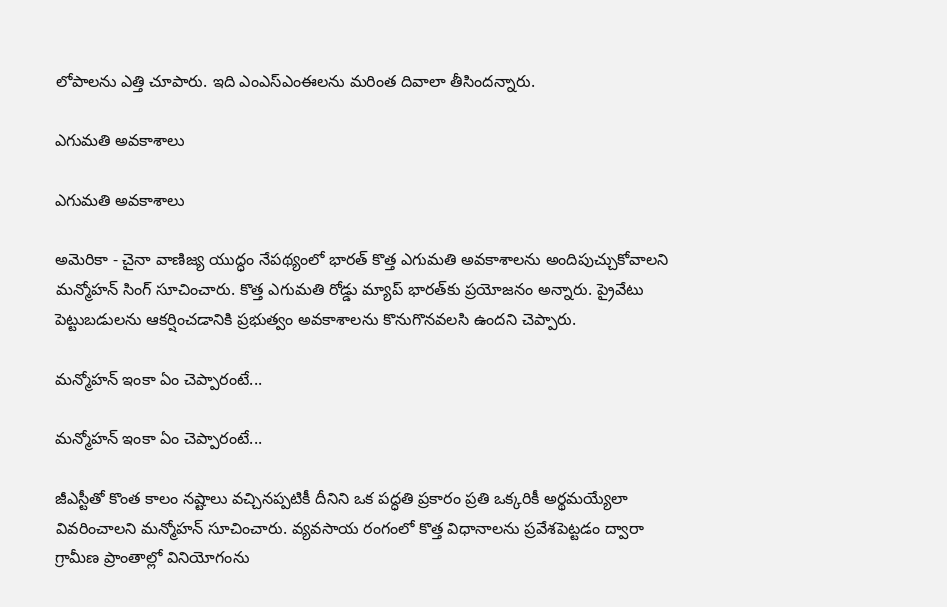లోపాలను ఎత్తి చూపారు. ఇది ఎంఎస్ఎంఈలను మరింత దివాలా తీసిందన్నారు.

ఎగుమతి అవకాశాలు

ఎగుమతి అవకాశాలు

అమెరికా - చైనా వాణిజ్య యుద్ధం నేపథ్యంలో భారత్ కొత్త ఎగుమతి అవకాశాలను అందిపుచ్చుకోవాలని మన్మోహన్ సింగ్ సూచించారు. కొత్త ఎగుమతి రోడ్డు మ్యాప్ భారత్‌కు ప్రయోజనం అన్నారు. ప్రైవేటు పెట్టుబడులను ఆకర్షించడానికి ప్రభుత్వం అవకాశాలను కొనుగొనవలసి ఉందని చెప్పారు.

మన్మోహన్ ఇంకా ఏం చెప్పారంటే...

మన్మోహన్ ఇంకా ఏం చెప్పారంటే...

జీఎస్టీతో కొంత కాలం నష్టాలు వచ్చినప్పటికీ దీనిని ఒక పద్ధతి ప్రకారం ప్రతి ఒక్కరికీ అర్థమయ్యేలా వివరించాలని మన్మోహన్ సూచించారు. వ్యవసాయ రంగంలో కొత్త విధానాలను ప్రవేశపెట్టడం ద్వారా గ్రామీణ ప్రాంతాల్లో వినియోగంను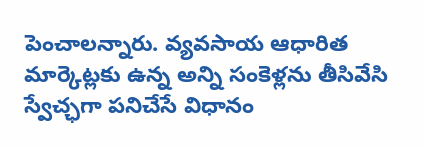పెంచాలన్నారు. వ్యవసాయ ఆధారిత మార్కెట్లకు ఉన్న అన్ని సంకెళ్లను తీసివేసి స్వేచ్ఛగా పనిచేసే విధానం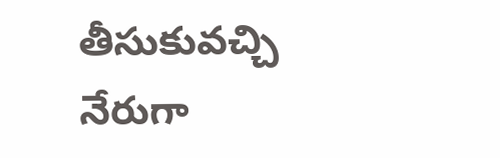తీసుకువచ్చి నేరుగా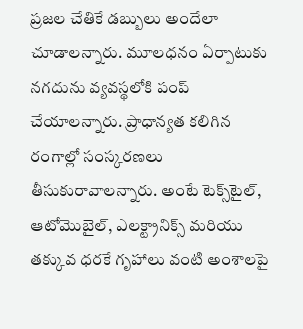ప్రజల చేతికే డబ్బులు అందేలా చూడాలన్నారు. మూలధనం ఏర్పాటుకు నగదును వ్యవస్థలోకి పంప్ చేయాలన్నారు. ప్రాధాన్యత కలిగిన రంగాల్లో సంస్కరణలు తీసుకురావాలన్నారు. అంటే టెక్స్‌టైల్, ఆటోమొబైల్, ఎలక్ట్రానిక్స్ మరియు తక్కువ ధరకే గృహాలు వంటి అంశాలపై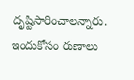దృష్టిసారించాలన్నారు. ఇందుకోసం రుణాలు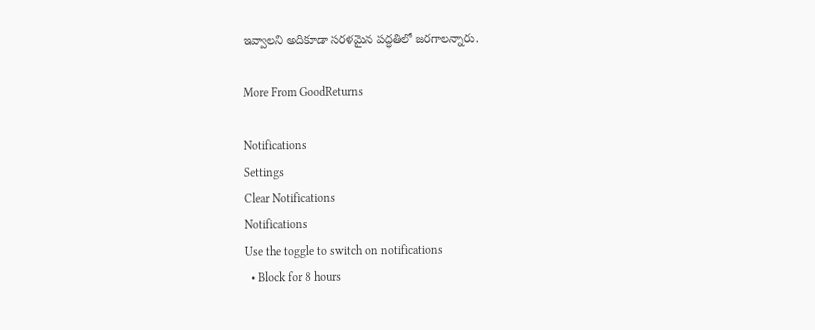ఇవ్వాలని అదికూడా సరళమైన పద్ధతిలో జరగాలన్నారు.

More From GoodReturns

Notifications
Settings
Clear Notifications
Notifications
Use the toggle to switch on notifications
  • Block for 8 hours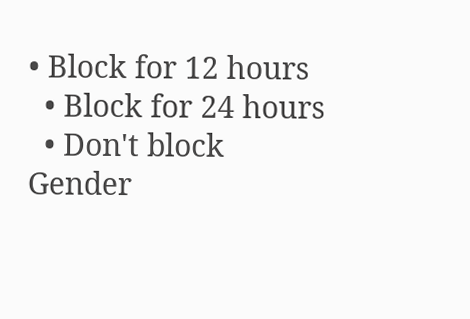• Block for 12 hours
  • Block for 24 hours
  • Don't block
Gender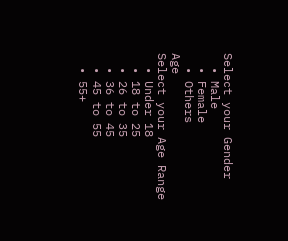Select your Gender
  • Male
  • Female
  • Others
Age
Select your Age Range
  • Under 18
  • 18 to 25
  • 26 to 35
  • 36 to 45
  • 45 to 55
  • 55+